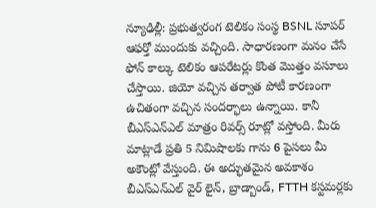న్యూఢిల్లీ: ప్రభుత్వరంగ టెలికం సంస్థ BSNL సూపర్ ఆఫర్తో ముందుకు వచ్చింది. సాధారణంగా మనం చేసే ఫోన్ కాల్కు టెలికం ఆపరేటర్లు కొంత మొత్తం వసూలు చేస్తాయి. జియో వచ్చిన తర్వాత పోటీ కారణంగా ఉచితంగా వచ్చిన సందర్భాలు ఉన్నాయి. కానీ బీఎస్ఎన్ఎల్ మాత్రం రివర్స్ రూట్లో వస్తోంది. మీరు మాట్లాడే ప్రతి 5 నిమిషాలకు గాను 6 పైసలు మీ అకౌంట్లో వేస్తుంది. ఈ అద్భుతమైన అవకాశం బీఎస్ఎన్ఎల్ వైర్ లైన్, బ్రాడ్బాండ్, FTTH కస్టమర్లకు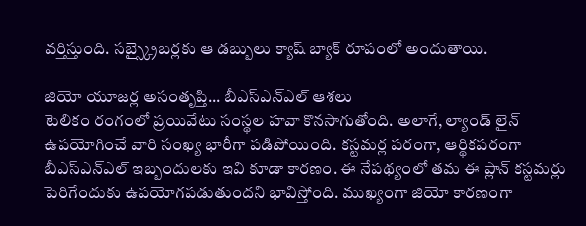వర్తిస్తుంది. సబ్స్క్రైబర్లకు ఆ డబ్బులు క్యాష్ బ్యాక్ రూపంలో అందుతాయి.

జియో యూజర్ల అసంతృప్తి... బీఎస్ఎన్ఎల్ ఆశలు
టెలికం రంగంలో ప్రయివేటు సంస్థల హవా కొనసాగుతోంది. అలాగే, ల్యాండ్ లైన్ ఉపయోగించే వారి సంఖ్య భారీగా పడిపోయింది. కస్టమర్ల పరంగా, ఆర్థికపరంగా బీఎస్ఎన్ఎల్ ఇబ్బందులకు ఇవి కూడా కారణం. ఈ నేపథ్యంలో తమ ఈ ప్లాన్ కస్టమర్లు పెరిగేందుకు ఉపయోగపడుతుందని భావిస్తోంది. ముఖ్యంగా జియో కారణంగా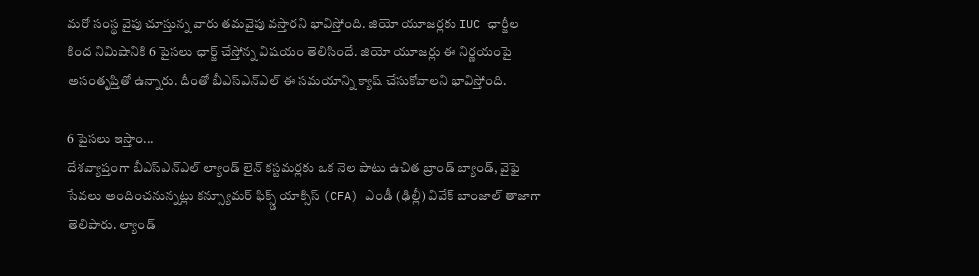మరో సంస్థ వైపు చూస్తున్న వారు తమవైపు వస్తారని భావిస్తోంది. జియో యూజర్లకు IUC ఛార్జీల కింద నిమిషానికి 6 పైసలు ఛార్జ్ చేస్తోన్న విషయం తెలిసిందే. జియో యూజర్లు ఈ నిర్ణయంపై అసంతృప్తితో ఉన్నారు. దీంతో బీఎస్ఎన్ఎల్ ఈ సమయాన్ని క్యాష్ చేసుకోవాలని భావిస్తోంది.

6 పైసలు ఇస్తాం...
దేశవ్యాప్తంగా బీఎస్ఎన్ఎల్ ల్యాండ్ లైన్ కస్టమర్లకు ఒక నెల పాటు ఉచిత బ్రాండ్ బ్యాండ్, వైఫై సేవలు అందించనున్నట్లు కన్స్యూమర్ ఫిక్స్డ్ యాక్సిస్ (CFA) ఎండీ (ఢిల్లీ) వివేక్ బాంజాల్ తాజాగా తెలిపారు. ల్యాండ్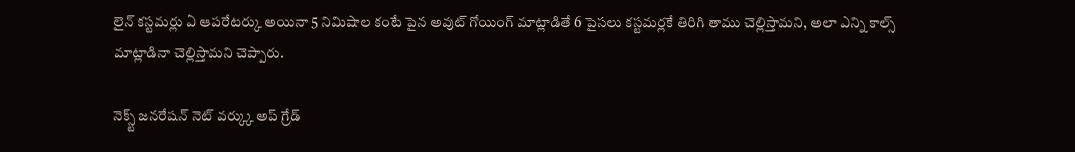లైన్ కస్టమర్లు ఏ ఆపరేటర్కు అయినా 5 నిమిషాల కంటే పైన అవుట్ గోయింగ్ మాట్లాడితే 6 పైసలు కస్టమర్లకే తిరిగి తాము చెల్లిస్తామని, అలా ఎన్ని కాల్స్ మాట్లాడినా చెల్లిస్తామని చెప్పారు.

నెక్స్ట్ జనరేషన్ నెట్ వర్క్కు అప్ గ్రేడ్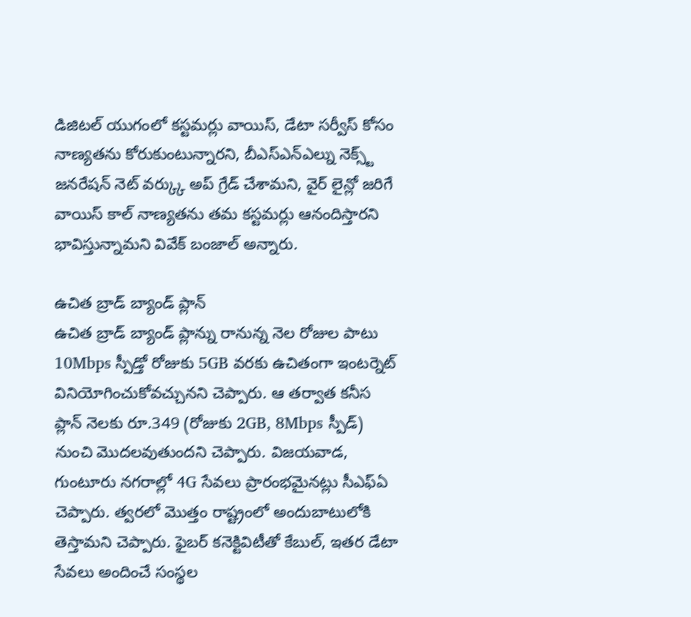డిజిటల్ యుగంలో కస్టమర్లు వాయిస్, డేటా సర్వీస్ కోసం నాణ్యతను కోరుకుంటున్నారని, బీఎస్ఎన్ఎల్ను నెక్స్ట్ జనరేషన్ నెట్ వర్క్కు అప్ గ్రేడ్ చేశామని, వైర్ లైన్లో జరిగే వాయిస్ కాల్ నాణ్యతను తమ కస్టమర్లు ఆనందిస్తారని భావిస్తున్నామని వివేక్ బంజాల్ అన్నారు.

ఉచిత బ్రాడ్ బ్యాండ్ ప్లాన్
ఉచిత బ్రాడ్ బ్యాండ్ ప్లాన్ను రానున్న నెల రోజుల పాటు 10Mbps స్పీడ్తో రోజుకు 5GB వరకు ఉచితంగా ఇంటర్నెట్ వినియోగించుకోవచ్చునని చెప్పారు. ఆ తర్వాత కనీస ప్లాన్ నెలకు రూ.349 (రోజుకు 2GB, 8Mbps స్పీడ్) నుంచి మొదలవుతుందని చెప్పారు. విజయవాడ, గుంటూరు నగరాల్లో 4G సేవలు ప్రారంభమైనట్లు సీఎఫ్ఏ చెప్పారు. త్వరలో మొత్తం రాష్ట్రంలో అందుబాటులోకి తెస్తామని చెప్పారు. ఫైబర్ కనెక్టివిటీతో కేబుల్, ఇతర డేటా సేవలు అందించే సంస్థల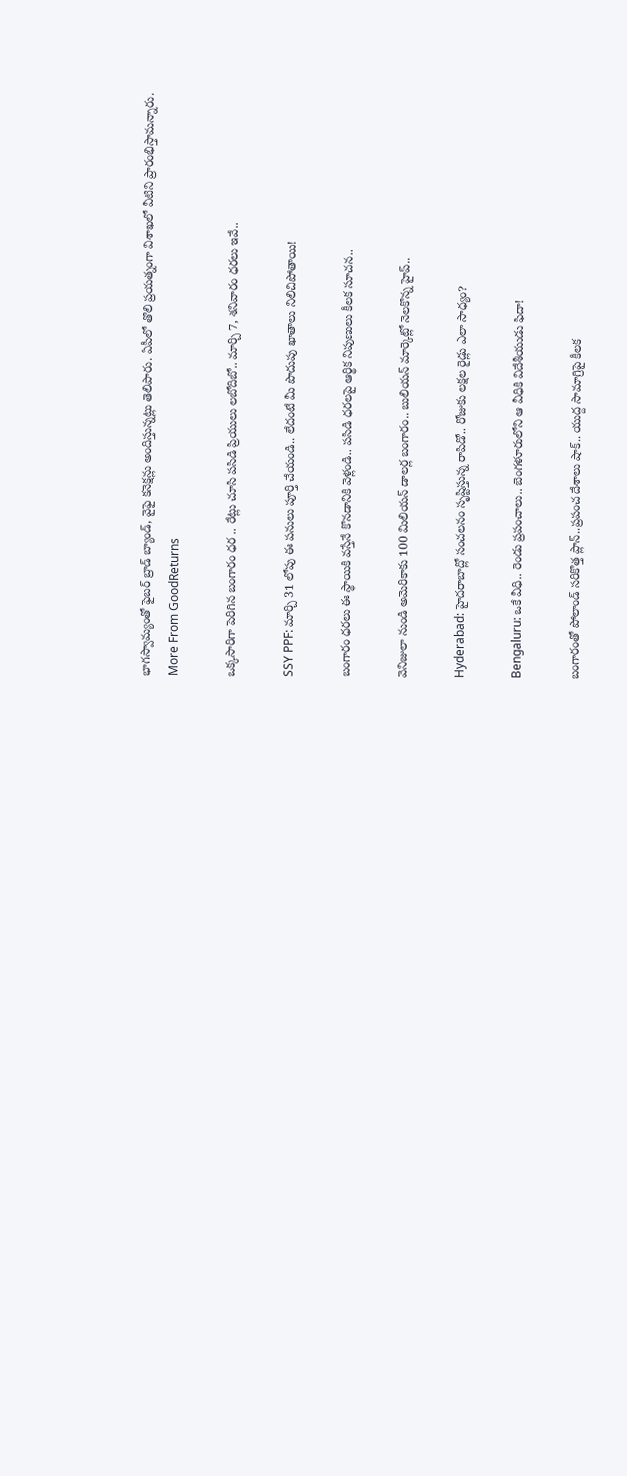భాగస్వామ్యంతో ఫైబర్ బ్రాడ్ బ్యాండ్, వైఫై కనెక్షన్లు అందిస్తున్నట్లు తెలిపారు. ఏపీలో తొలి ప్రయత్నంగా విశాఖలో వీటిని ప్రారంభిస్తామన్నారు.
More From GoodReturns

ఒక్కసారిగా పెరిగిన బంగారం ధర .. రేట్లు చూసి పసిడి ప్రియులు లబోదిబో.. మార్చి 7, శనివారం ధరలు ఇవే..

SSY PPF: మార్చి 31 లోపు ఈ పనులు పూర్తి చేయండి.. లేదంటే మీ పొదుపు ఖాతాలు నిలిచిపోతాయి!

బంగారం ధరలు ఈ స్థాయికి వస్తేనే కొనడానికి వెళ్లండి.. పసిడి ధరలపై ఆర్థిక నిపుణులు కీలక సూచన..

వెనిజులా నుండి అమెరికాకు 100 మిలియన్ డాలర్ల బంగారం.. బులియన్ మార్కెట్లో నెలకొన్న హైప్..

Hyderabad: హైదరాబాద్లో సంచలనం సృష్టిస్తున్న రాపిడో.. రోజుకు లక్షల రైడ్లు ఎలా సాధ్యం?

Bengaluru: ఒకే వీధి.. రెండు ప్రపంచాలు.. బెంగళూరులోని ఆ వీధికి విదేశీయుడు ఫిదా!

బంగారంతో పోలాండ్ సరికొత్త ప్లాన్..ప్రపంచ దేశాలు షాక్.. యుద్ద సామాగ్రిపై కీలక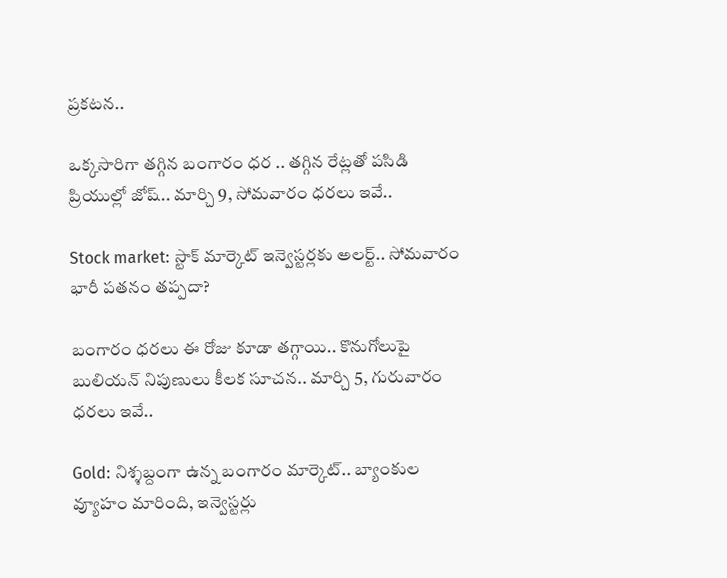ప్రకటన..

ఒక్కసారిగా తగ్గిన బంగారం ధర .. తగ్గిన రేట్లతో పసిడి ప్రియుల్లో జోష్.. మార్చి 9, సోమవారం ధరలు ఇవే..

Stock market: స్టాక్ మార్కెట్ ఇన్వెస్టర్లకు అలర్ట్.. సోమవారం భారీ పతనం తప్పదా?

బంగారం ధరలు ఈ రోజు కూడా తగ్గాయి.. కొనుగోలుపై బులియన్ నిపుణులు కీలక సూచన.. మార్చి 5, గురువారం ధరలు ఇవే..

Gold: నిశ్శబ్దంగా ఉన్న బంగారం మార్కెట్.. బ్యాంకుల వ్యూహం మారింది, ఇన్వెస్టర్లు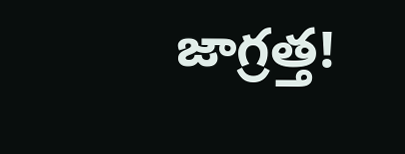జాగ్రత్త!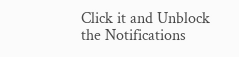Click it and Unblock the Notifications